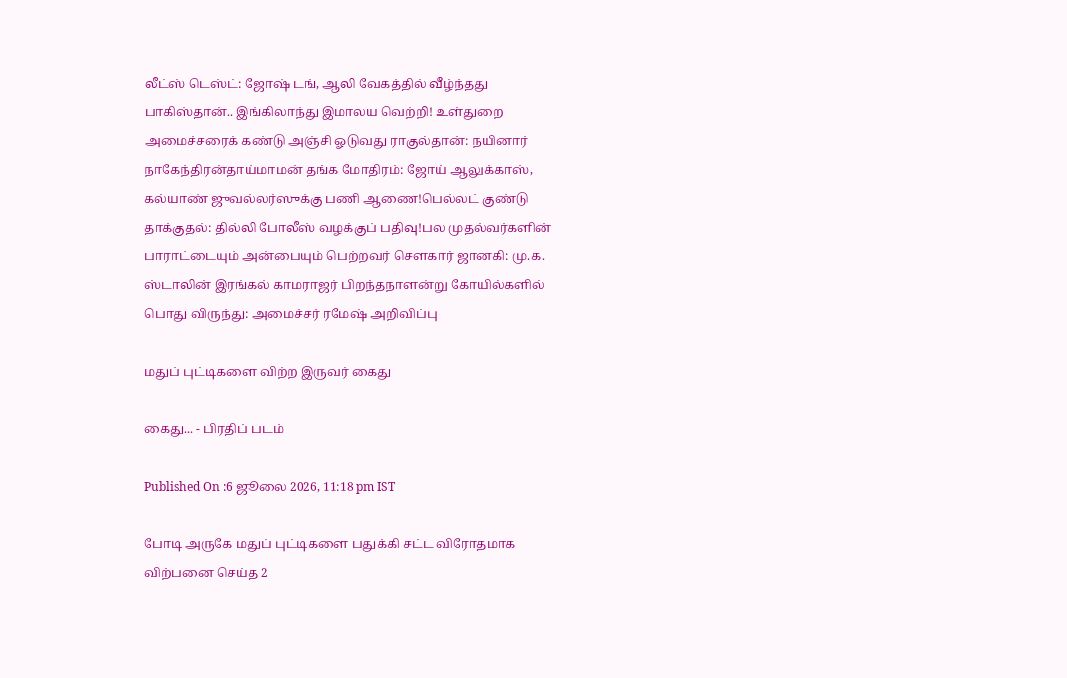லீட்ஸ் டெஸ்ட்: ஜோஷ் டங், ஆலி வேகத்தில் வீழ்ந்தது பாகிஸ்தான்.. இங்கிலாந்து இமாலய வெற்றி! உள்துறை அமைச்சரைக் கண்டு அஞ்சி ஓடுவது ராகுல்தான்: நயினார் நாகேந்திரன்தாய்மாமன் தங்க மோதிரம்: ஜோய் ஆலுக்காஸ், கல்யாண் ஜுவல்லர்ஸுக்கு பணி ஆணை!பெல்லட் குண்டு தாக்குதல்: தில்லி போலீஸ் வழக்குப் பதிவு!பல முதல்வர்களின் பாராட்டையும் அன்பையும் பெற்றவர் சௌகார் ஜானகி: மு.க. ஸ்டாலின் இரங்கல் காமராஜர் பிறந்தநாளன்று கோயில்களில் பொது விருந்து: அமைச்சர் ரமேஷ் அறிவிப்பு

மதுப் புட்டிகளை விற்ற இருவர் கைது

கைது... - பிரதிப் படம்

Published On :6 ஜூலை 2026, 11:18 pm IST

போடி அருகே மதுப் புட்டிகளை பதுக்கி சட்ட விரோதமாக விற்பனை செய்த 2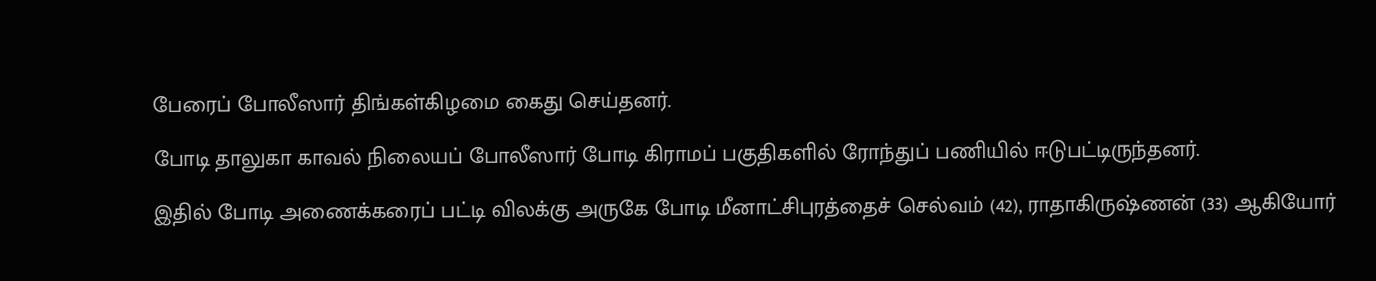பேரைப் போலீஸார் திங்கள்கிழமை கைது செய்தனர்.

போடி தாலுகா காவல் நிலையப் போலீஸார் போடி கிராமப் பகுதிகளில் ரோந்துப் பணியில் ஈடுபட்டிருந்தனர்.

இதில் போடி அணைக்கரைப் பட்டி விலக்கு அருகே போடி மீனாட்சிபுரத்தைச் செல்வம் (42), ராதாகிருஷ்ணன் (33) ஆகியோர்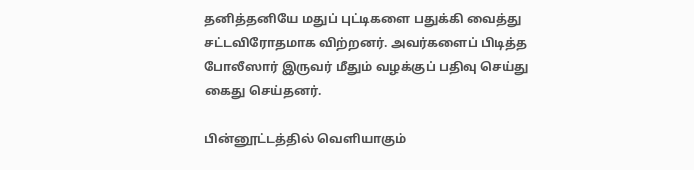தனித்தனியே மதுப் புட்டிகளை பதுக்கி வைத்து சட்டவிரோதமாக விற்றனர். அவர்களைப் பிடித்த போலீஸார் இருவர் மீதும் வழக்குப் பதிவு செய்து கைது செய்தனர்.

பின்னூட்டத்தில் வெளியாகும்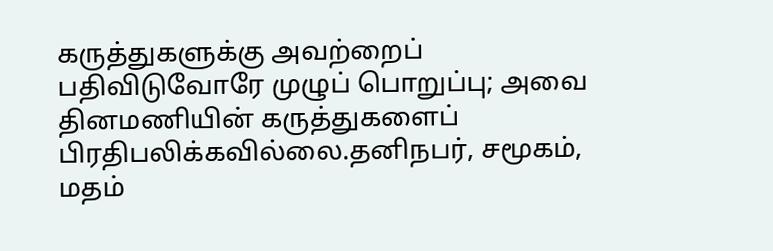கருத்துகளுக்கு அவற்றைப் பதிவிடுவோரே முழுப் பொறுப்பு; அவை தினமணியின் கருத்துகளைப் பிரதிபலிக்கவில்லை.தனிநபர், சமூகம், மதம்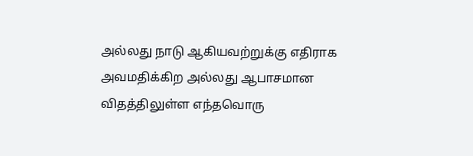அல்லது நாடு ஆகியவற்றுக்கு எதிராக அவமதிக்கிற அல்லது ஆபாசமான விதத்திலுள்ள எந்தவொரு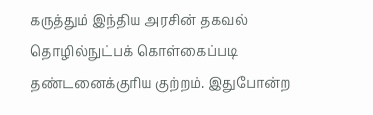கருத்தும் இந்திய அரசின் தகவல் தொழில்நுட்பக் கொள்கைப்படி தண்டனைக்குரிய குற்றம். இதுபோன்ற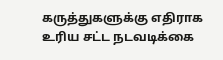கருத்துகளுக்கு எதிராக உரிய சட்ட நடவடிக்கை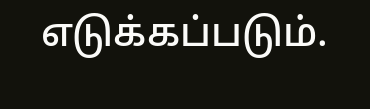எடுக்கப்படும்.